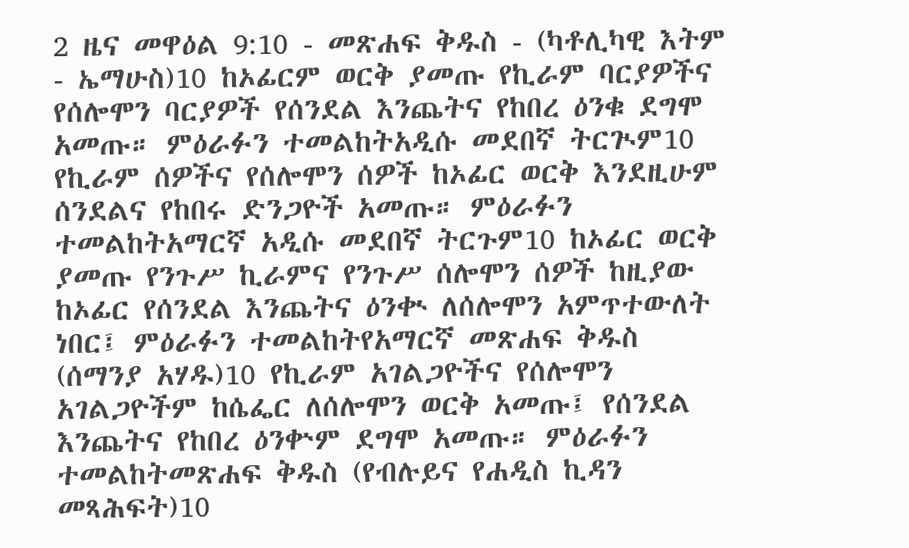2 ዜና መዋዕል 9:10 - መጽሐፍ ቅዱስ - (ካቶሊካዊ እትም - ኤማሁስ)10 ከኦፊርም ወርቅ ያመጡ የኪራም ባርያዎችና የሰሎሞን ባርያዎች የሰንደል እንጨትና የከበረ ዕንቁ ደግሞ አመጡ። ምዕራፉን ተመልከትአዲሱ መደበኛ ትርጒም10 የኪራም ሰዎችና የሰሎሞን ሰዎች ከኦፊር ወርቅ እንደዚሁም ሰንደልና የከበሩ ድንጋዮች አመጡ። ምዕራፉን ተመልከትአማርኛ አዲሱ መደበኛ ትርጉም10 ከኦፊር ወርቅ ያመጡ የንጉሥ ኪራምና የንጉሥ ሰሎሞን ሰዎች ከዚያው ከኦፊር የሰንደል እንጨትና ዕንቊ ለሰሎሞን አምጥተውለት ነበር፤ ምዕራፉን ተመልከትየአማርኛ መጽሐፍ ቅዱስ (ሰማንያ አሃዱ)10 የኪራም አገልጋዮችና የሰሎሞን አገልጋዮችም ከሴፌር ለሰሎሞን ወርቅ አመጡ፤ የሰንደል እንጨትና የከበረ ዕንቍም ደግሞ አመጡ። ምዕራፉን ተመልከትመጽሐፍ ቅዱስ (የብሉይና የሐዲስ ኪዳን መጻሕፍት)10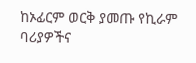ከኦፊርም ወርቅ ያመጡ የኪራም ባሪያዎችና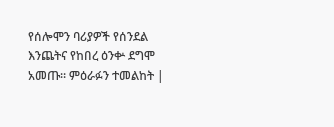የሰሎሞን ባሪያዎች የሰንደል እንጨትና የከበረ ዕንቍ ደግሞ አመጡ። ምዕራፉን ተመልከት |